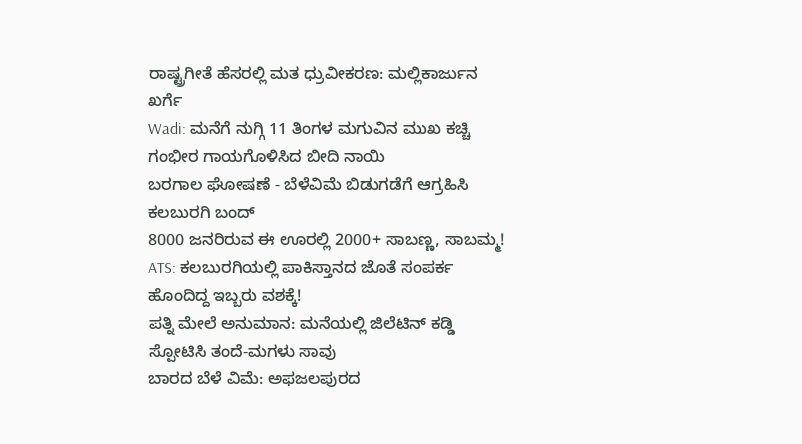ರಾಷ್ಟ್ರಗೀತೆ ಹೆಸರಲ್ಲಿ ಮತ ಧ್ರುವೀಕರಣ: ಮಲ್ಲಿಕಾರ್ಜುನ ಖರ್ಗೆ
Wadi: ಮನೆಗೆ ನುಗ್ಗಿ 11 ತಿಂಗಳ ಮಗುವಿನ ಮುಖ ಕಚ್ಚಿ ಗಂಭೀರ ಗಾಯಗೊಳಿಸಿದ ಬೀದಿ ನಾಯಿ
ಬರಗಾಲ ಘೋಷಣೆ - ಬೆಳೆವಿಮೆ ಬಿಡುಗಡೆಗೆ ಆಗ್ರಹಿಸಿ ಕಲಬುರಗಿ ಬಂದ್
8000 ಜನರಿರುವ ಈ ಊರಲ್ಲಿ 2000+ ಸಾಬಣ್ಣ, ಸಾಬಮ್ಮ!
ATS: ಕಲಬುರಗಿಯಲ್ಲಿ ಪಾಕಿಸ್ತಾನದ ಜೊತೆ ಸಂಪರ್ಕ ಹೊಂದಿದ್ದ ಇಬ್ಬರು ವಶಕ್ಕೆ!
ಪತ್ನಿ ಮೇಲೆ ಅನುಮಾನ: ಮನೆಯಲ್ಲಿ ಜಿಲೆಟಿನ್ ಕಡ್ಡಿ ಸ್ಪೋಟಿಸಿ ತಂದೆ-ಮಗಳು ಸಾವು
ಬಾರದ ಬೆಳೆ ವಿಮೆ: ಅಫಜಲಪುರದ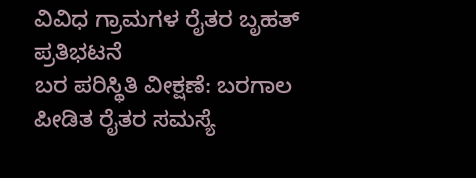ವಿವಿಧ ಗ್ರಾಮಗಳ ರೈತರ ಬೃಹತ್ ಪ್ರತಿಭಟನೆ
ಬರ ಪರಿಸ್ಥಿತಿ ವೀಕ್ಷಣೆ: ಬರಗಾಲ ಪೀಡಿತ ರೈತರ ಸಮಸ್ಯೆ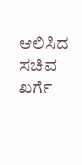ಆಲಿಸಿದ ಸಚಿವ ಖರ್ಗೆ